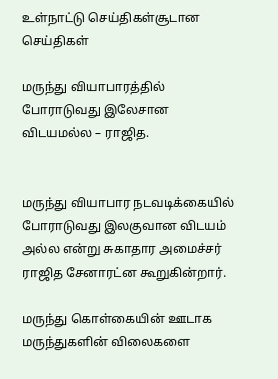உள்நாட்டு செய்திகள்சூடான செய்திகள்

மருந்து வியாபாரத்தில் போராடுவது இலேசான விடயமல்ல – ராஜித.


மருந்து வியாபார நடவடிக்கையில் போராடுவது இலகுவான விடயம் அல்ல என்று சுகாதார அமைச்சர் ராஜித சேனாரட்ன கூறுகின்றார்.

மருந்து கொள்கையின் ஊடாக மருந்துகளின் விலைகளை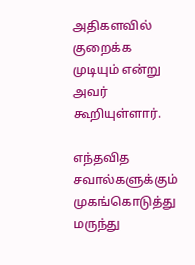அதிகளவில் குறைக்க முடியும் என்று அவர் கூறியுள்ளார்.

எந்தவித சவால்களுக்கும் முகங்கொடுத்து மருந்து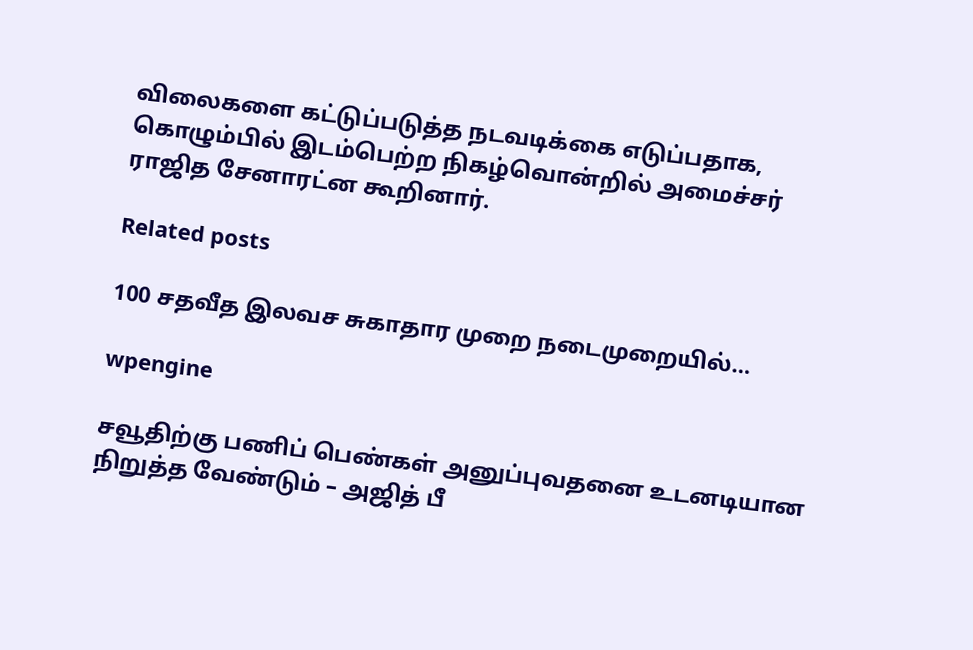விலைகளை கட்டுப்படுத்த நடவடிக்கை எடுப்பதாக, கொழும்பில் இடம்பெற்ற நிகழ்வொன்றில் அமைச்சர் ராஜித சேனாரட்ன கூறினார்.

Related posts

100 சதவீத இலவச சுகாதார முறை நடைமுறையில்…

wpengine

சவூதிற்கு பணிப் பெண்கள் அனுப்புவதனை உடனடியான நிறுத்த வேண்டும் – அஜித் பீ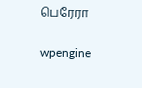பெரேரா

wpengine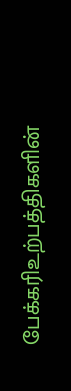பேக்கரிஉற்பத்திகளின்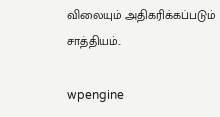விலையும் அதிகரிக்கப்படும் சாத்தியம்..

wpengine